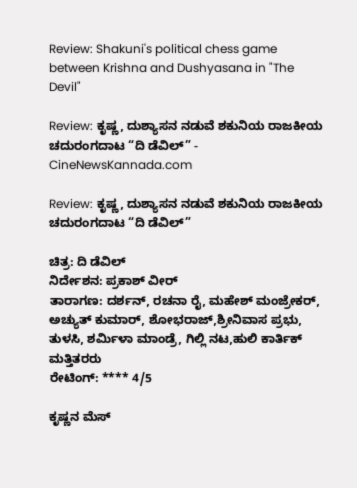Review: Shakuni's political chess game between Krishna and Dushyasana in "The Devil"

Review: ಕೃಷ್ಣ, ದುಶ್ಯಾಸನ ನಡುವೆ ಶಕುನಿಯ ರಾಜಕೀಯ ಚದುರಂಗದಾಟ “ದಿ ಡೆವಿಲ್” - CineNewsKannada.com

Review: ಕೃಷ್ಣ, ದುಶ್ಯಾಸನ ನಡುವೆ ಶಕುನಿಯ ರಾಜಕೀಯ ಚದುರಂಗದಾಟ “ದಿ ಡೆವಿಲ್”

ಚಿತ್ರ: ದಿ ಡೆವಿಲ್
ನಿರ್ದೇಶನ: ಪ್ರಕಾಶ್ ವೀರ್
ತಾರಾಗಣ: ದರ್ಶನ್, ರಚನಾ ರೈ, ಮಹೇಶ್ ಮಂಜ್ರೇಕರ್, ಅಚ್ಯುತ್ ಕುಮಾರ್, ಶೋಭರಾಜ್,ಶ್ರೀನಿವಾಸ ಪ್ರಭು, ತುಳಸಿ, ಶರ್ಮಿಳಾ ಮಾಂಡ್ರೆ, ಗಿಲ್ಲಿ ನಟ,ಹುಲಿ ಕಾರ್ತಿಕ್ ಮತ್ತಿತರರು
ರೇಟಿಂಗ್: **** 4/5

ಕೃಷ್ಣನ ಮೆಸ್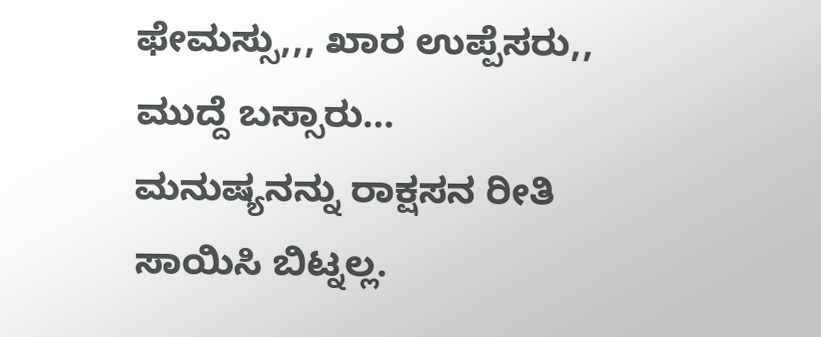ಫೇಮಸ್ಸು,,, ಖಾರ ಉಪ್ಪೆಸರು,, ಮುದ್ದೆ ಬಸ್ಸಾರು…
ಮನುಷ್ಯನನ್ನು ರಾಕ್ಷಸನ ರೀತಿ ಸಾಯಿಸಿ ಬಿಟ್ನಲ್ಲ.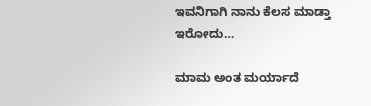ಇವನಿಗಾಗಿ ನಾನು ಕೆಲಸ ಮಾಡ್ತಾ ಇರೋದು…

ಮಾಮ ಅಂತ ಮರ್ಯಾದೆ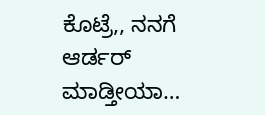ಕೊಟ್ರೆ,, ನನಗೆ ಆರ್ಡರ್ ಮಾಡ್ತೀಯಾ…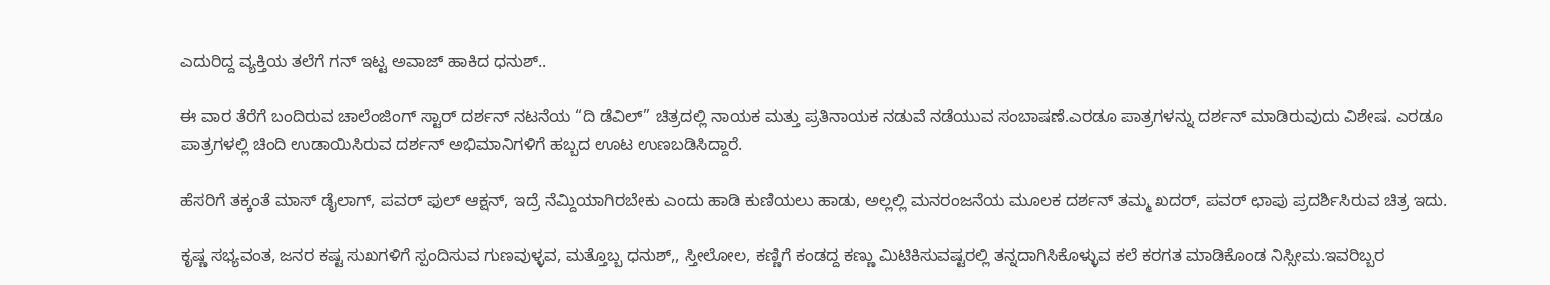ಎದುರಿದ್ದ ವ್ಯಕ್ತಿಯ ತಲೆಗೆ ಗನ್ ಇಟ್ಟ ಅವಾಜ್ ಹಾಕಿದ ಧನುಶ್..

ಈ ವಾರ ತೆರೆಗೆ ಬಂದಿರುವ ಚಾಲೆಂಜಿಂಗ್ ಸ್ಟಾರ್ ದರ್ಶನ್ ನಟನೆಯ “ದಿ ಡೆವಿಲ್” ಚಿತ್ರದಲ್ಲಿ ನಾಯಕ ಮತ್ತು ಪ್ರತಿನಾಯಕ ನಡುವೆ ನಡೆಯುವ ಸಂಬಾಷಣೆ.ಎರಡೂ ಪಾತ್ರಗಳನ್ನು ದರ್ಶನ್ ಮಾಡಿರುವುದು ವಿಶೇಷ. ಎರಡೂ ಪಾತ್ರಗಳಲ್ಲಿ ಚಿಂದಿ ಉಡಾಯಿಸಿರುವ ದರ್ಶನ್ ಅಭಿಮಾನಿಗಳಿಗೆ ಹಬ್ಬದ ಊಟ ಉಣಬಡಿಸಿದ್ದಾರೆ.

ಹೆಸರಿಗೆ ತಕ್ಕಂತೆ ಮಾಸ್ ಡೈಲಾಗ್, ಪವರ್ ಫುಲ್ ಆಕ್ಷನ್, ಇದ್ರೆ ನೆಮ್ದಿಯಾಗಿರಬೇಕು ಎಂದು ಹಾಡಿ ಕುಣಿಯಲು ಹಾಡು, ಅಲ್ಲಲ್ಲಿ ಮನರಂಜನೆಯ ಮೂಲಕ ದರ್ಶನ್ ತಮ್ಮ ಖದರ್, ಪವರ್ ಛಾಪು ಪ್ರದರ್ಶಿಸಿರುವ ಚಿತ್ರ ಇದು.

ಕೃಷ್ಣ ಸಭ್ಯವಂತ, ಜನರ ಕಷ್ಟ ಸುಖಗಳಿಗೆ ಸ್ಪಂದಿಸುವ ಗುಣವುಳ್ಳವ, ಮತ್ತೊಬ್ಬ ಧನುಶ್,, ಸ್ತೀಲೋಲ, ಕಣ್ಣಿಗೆ ಕಂಡದ್ದ ಕಣ್ಣು ಮಿಟಿಕಿಸುವಷ್ಟರಲ್ಲಿ ತನ್ನದಾಗಿಸಿಕೊಳ್ಳುವ ಕಲೆ ಕರಗತ ಮಾಡಿಕೊಂಡ ನಿಸ್ಸೀಮ.ಇವರಿಬ್ಬರ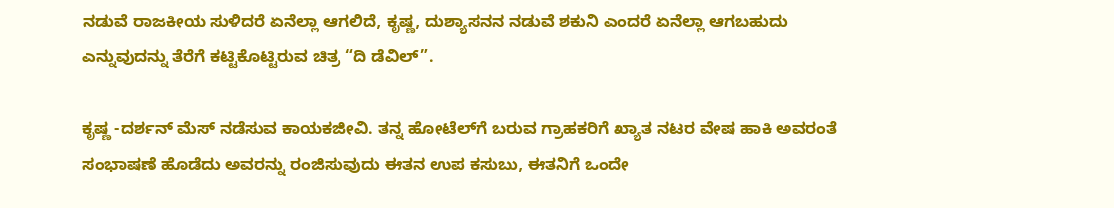ನಡುವೆ ರಾಜಕೀಯ ಸುಳಿದರೆ ಏನೆಲ್ಲಾ ಆಗಲಿದೆ, ಕೃಷ್ಣ, ದುಶ್ಯಾಸನನ ನಡುವೆ ಶಕುನಿ ಎಂದರೆ ಏನೆಲ್ಲಾ ಆಗಬಹುದು ಎನ್ನುವುದನ್ನು ತೆರೆಗೆ ಕಟ್ಟಿಕೊಟ್ಟಿರುವ ಚಿತ್ರ “ದಿ ಡೆವಿಲ್”.

ಕೃಷ್ಣ -ದರ್ಶನ್ ಮೆಸ್ ನಡೆಸುವ ಕಾಯಕಜೀವಿ. ತನ್ನ ಹೋಟೆಲ್‍ಗೆ ಬರುವ ಗ್ರಾಹಕರಿಗೆ ಖ್ಯಾತ ನಟರ ವೇಷ ಹಾಕಿ ಅವರಂತೆ ಸಂಭಾಷಣೆ ಹೊಡೆದು ಅವರನ್ನು ರಂಜಿಸುವುದು ಈತನ ಉಪ ಕಸುಬು, ಈತನಿಗೆ ಒಂದೇ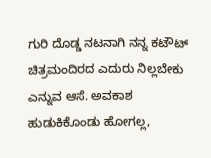ಗುರಿ ದೊಡ್ಡ ನಟನಾಗಿ ನನ್ನ ಕಟೌಟ್ ಚಿತ್ರಮಂದಿರದ ಎದುರು ನಿಲ್ಲಬೇಕು ಎನ್ನುವ ಆಸೆ. ಅವಕಾಶ ಹುಡುಕಿಕೊಂಡು ಹೋಗಲ್ಲ,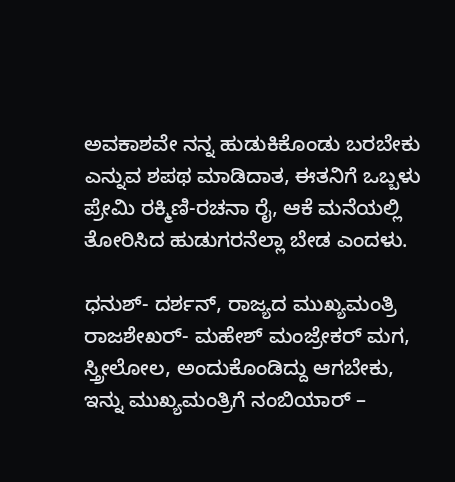ಅವಕಾಶವೇ ನನ್ನ ಹುಡುಕಿಕೊಂಡು ಬರಬೇಕು ಎನ್ನುವ ಶಪಥ ಮಾಡಿದಾತ, ಈತನಿಗೆ ಒಬ್ಬಳು ಪ್ರೇಮಿ ರಕ್ಮಿಣಿ-ರಚನಾ ರೈ, ಆಕೆ ಮನೆಯಲ್ಲಿ ತೋರಿಸಿದ ಹುಡುಗರನೆಲ್ಲಾ ಬೇಡ ಎಂದಳು.

ಧನುಶ್- ದರ್ಶನ್, ರಾಜ್ಯದ ಮುಖ್ಯಮಂತ್ರಿ ರಾಜಶೇಖರ್- ಮಹೇಶ್ ಮಂಜ್ರೇಕರ್ ಮಗ, ಸ್ತ್ರೀಲೋಲ, ಅಂದುಕೊಂಡಿದ್ದು ಆಗಬೇಕು, ಇನ್ನು ಮುಖ್ಯಮಂತ್ರಿಗೆ ನಂಬಿಯಾರ್ –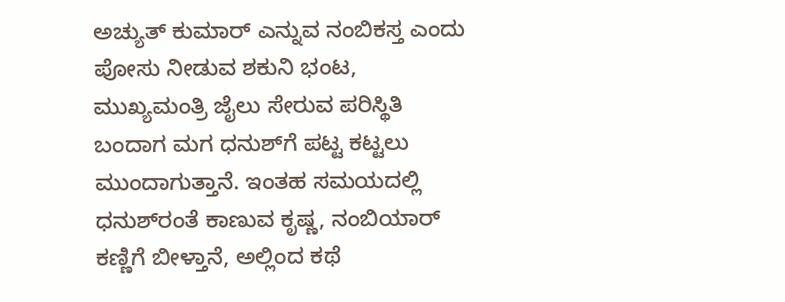ಅಚ್ಯುತ್ ಕುಮಾರ್ ಎನ್ನುವ ನಂಬಿಕಸ್ತ ಎಂದು ಪೋಸು ನೀಡುವ ಶಕುನಿ ಭಂಟ, ಮುಖ್ಯಮಂತ್ರಿ ಜೈಲು ಸೇರುವ ಪರಿಸ್ಥಿತಿ ಬಂದಾಗ ಮಗ ಧನುಶ್‍ಗೆ ಪಟ್ಟ ಕಟ್ಟಲು ಮುಂದಾಗುತ್ತಾನೆ. ಇಂತಹ ಸಮಯದಲ್ಲಿ ಧನುಶ್‍ರಂತೆ ಕಾಣುವ ಕೃಷ್ಣ, ನಂಬಿಯಾರ್ ಕಣ್ಣಿಗೆ ಬೀಳ್ತಾನೆ, ಅಲ್ಲಿಂದ ಕಥೆ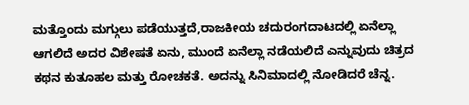ಮತ್ತೊಂದು ಮಗ್ಗುಲು ಪಡೆಯುತ್ತದೆ,ರಾಜಕೀಯ ಚದುರಂಗದಾಟದಲ್ಲಿ ಏನೆಲ್ಲಾ ಆಗಲಿದೆ ಅದರ ವಿಶೇಷತೆ ಏನು, ಮುಂದೆ ಏನೆಲ್ಲಾ ನಡೆಯಲಿದೆ ಎನ್ನುವುದು ಚಿತ್ರದ ಕಥನ ಕುತೂಹಲ ಮತ್ತು ರೋಚಕತೆ. ಅದನ್ನು ಸಿನಿಮಾದಲ್ಲಿ ನೋಡಿದರೆ ಚೆನ್ನ.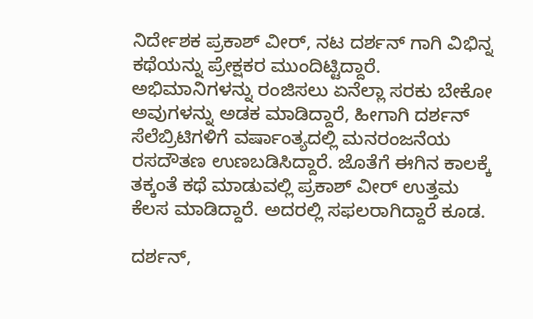ನಿರ್ದೇಶಕ ಪ್ರಕಾಶ್ ವೀರ್, ನಟ ದರ್ಶನ್ ಗಾಗಿ ವಿಭಿನ್ನ ಕಥೆಯನ್ನು ಪ್ರೇಕ್ಷಕರ ಮುಂದಿಟ್ಟಿದ್ದಾರೆ. ಅಭಿಮಾನಿಗಳನ್ನು ರಂಜಿಸಲು ಏನೆಲ್ಲಾ ಸರಕು ಬೇಕೋ ಅವುಗಳನ್ನು ಅಡಕ ಮಾಡಿದ್ದಾರೆ, ಹೀಗಾಗಿ ದರ್ಶನ್ ಸೆಲೆಬ್ರಿಟಿಗಳಿಗೆ ವರ್ಷಾಂತ್ಯದಲ್ಲಿ ಮನರಂಜನೆಯ ರಸದೌತಣ ಉಣಬಡಿಸಿದ್ದಾರೆ. ಜೊತೆಗೆ ಈಗಿನ ಕಾಲಕ್ಕೆ ತಕ್ಕಂತೆ ಕಥೆ ಮಾಡುವಲ್ಲಿ ಪ್ರಕಾಶ್ ವೀರ್ ಉತ್ತಮ ಕೆಲಸ ಮಾಡಿದ್ದಾರೆ. ಅದರಲ್ಲಿ ಸಫಲರಾಗಿದ್ದಾರೆ ಕೂಡ.

ದರ್ಶನ್,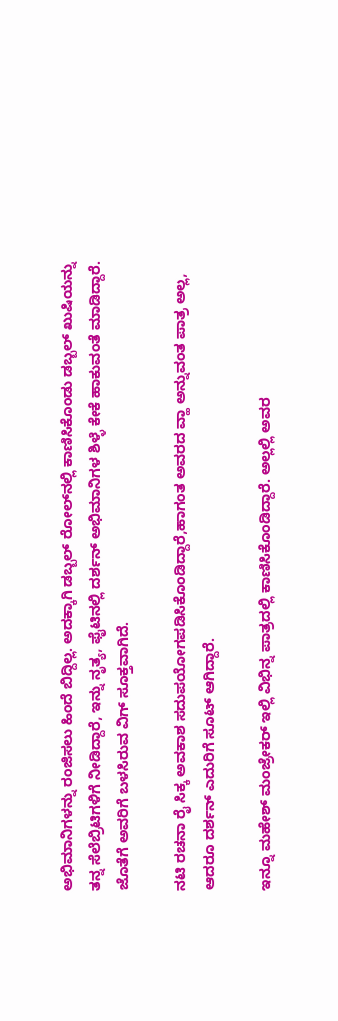ಅಭಿಮಾನಿಗಳನ್ನು ರಂಜಿಸಲು ಹಿಂದೆ ಬಿದ್ದಿಲ್ಲ. ಅದಕ್ಕಾಗಿ ಡಬ್ಬಲ್ ರೋಲ್‍ನಲ್ಲಿ ಕಾಣಿಸಿಕೊಂಡು ಡಬ್ಬಲ್ ಖುಷಿಯನ್ನು ತನ್ನ ಸೆಲೆಬ್ರಿಟಿಗಳಿಗೆ ನೀಡಿದ್ದಾರೆ, ಇನ್ನು ನೃತ್ಯ, ಫೈಟಿನಲ್ಲಿ ದರ್ಶನ್ ಅಭಿಮಾನಿಗಳ ಶಿಳ್ಳೆ ಕೇಕೆ ಹಾಕುವಂತೆ ಮಾಡಿದ್ದಾರೆ. ಜೊತೆಗೆ ಅವರಿಗೆ ಬಳಸಿರುವ ವಿಗ್ ಸೂಕ್ತವಾಗಿದೆ.

ನಟಿ ರಚನಾ ರೈ ಸಿಕ್ಕ ಅವಕಾಶ ಸದುಪಯೋಗಪಡಿಸಿಕೊಂಡಿದ್ದಾರೆ,ಹಾಗಂತ ಅವರದ ವ್ಹಾ ಅನ್ನುವಂತ ಪಾತ್ರ ಅಲ್ಲ, ಆದರೂ ದರ್ಶನ್ ಎದುರಿಗೆ ಸೂಟ್ ಆಗಿದ್ದಾರೆ.

ಇನ್ನೂ ಮಹೇಶ್ ಮಂಜ್ರೇಕರ್ ಇಲ್ಲಿ ವಿಭಿನ್ನ ಪಾತ್ರದಲ್ಲಿ ಕಾಣಿಸಿಕೊಂಡಿದ್ದಾರೆ. ಅಲ್ಲಲ್ಲಿ ಅವರ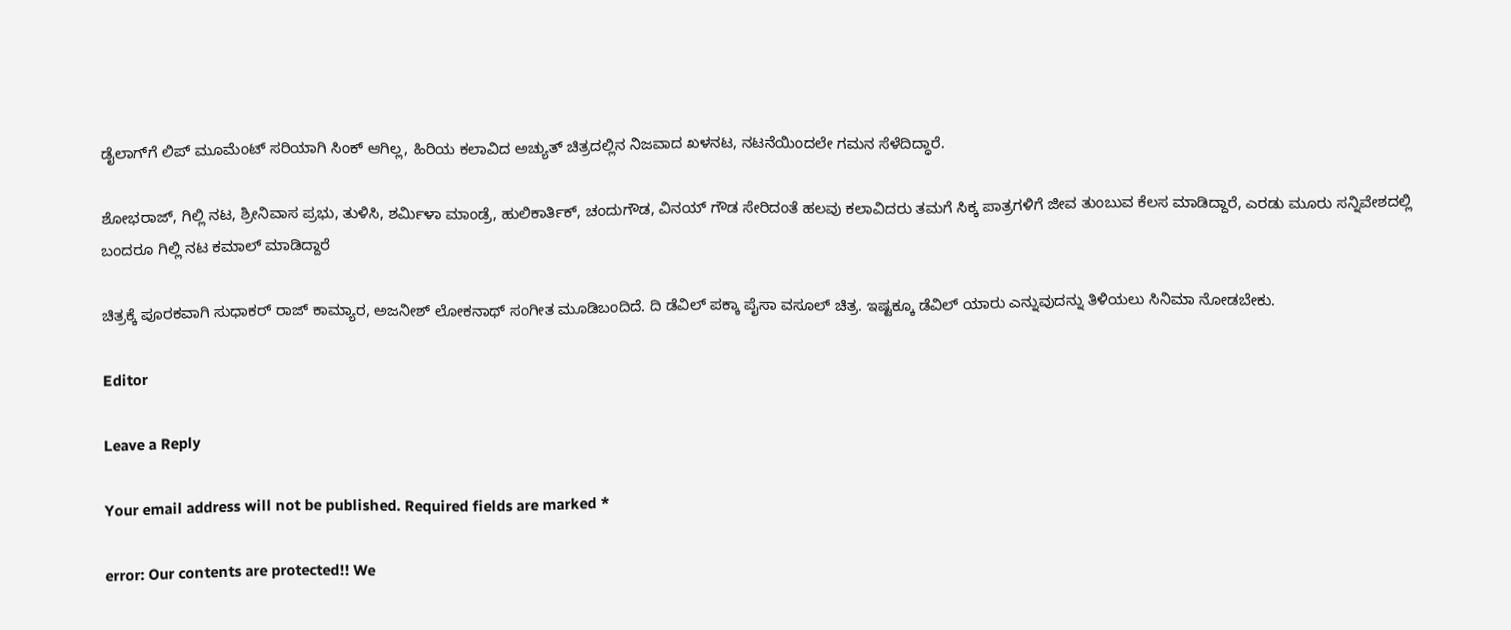ಡೈಲಾಗ್‍ಗೆ ಲಿಪ್ ಮೂಮೆಂಟ್ ಸರಿಯಾಗಿ ಸಿಂಕ್ ಆಗಿಲ್ಲ, ಹಿರಿಯ ಕಲಾವಿದ ಅಚ್ಯುತ್ ಚಿತ್ರದಲ್ಲಿನ ನಿಜವಾದ ಖಳನಟ, ನಟನೆಯಿಂದಲೇ ಗಮನ ಸೆಳೆದಿದ್ಧಾರೆ.

ಶೋಭರಾಜ್, ಗಿಲ್ಲಿ ನಟ, ಶ್ರೀನಿವಾಸ ಪ್ರಭು, ತುಳಿಸಿ, ಶರ್ಮಿಳಾ ಮಾಂಡ್ರೆ, ಹುಲಿಕಾರ್ತಿಕ್, ಚಂದುಗೌಡ, ವಿನಯ್ ಗೌಡ ಸೇರಿದಂತೆ ಹಲವು ಕಲಾವಿದರು ತಮಗೆ ಸಿಕ್ಕ ಪಾತ್ರಗಳಿಗೆ ಜೀವ ತುಂಬುವ ಕೆಲಸ ಮಾಡಿದ್ದಾರೆ, ಎರಡು ಮೂರು ಸನ್ನಿವೇಶದಲ್ಲಿ ಬಂದರೂ ಗಿಲ್ಲಿ ನಟ ಕಮಾಲ್ ಮಾಡಿದ್ದಾರೆ

ಚಿತ್ರಕ್ಕೆ ಪೂರಕವಾಗಿ ಸುಧಾಕರ್ ರಾಜ್ ಕಾಮ್ಯಾರ, ಅಜನೀಶ್ ಲೋಕನಾಥ್ ಸಂಗೀತ ಮೂಡಿಬಂದಿದೆ. ದಿ ಡೆವಿಲ್ ಪಕ್ಕಾ ಪೈಸಾ ವಸೂಲ್ ಚಿತ್ರ. ಇಷ್ಟಕ್ಕೂ ಡೆವಿಲ್ ಯಾರು ಎನ್ನುವುದನ್ನು ತಿಳಿಯಲು ಸಿನಿಮಾ ನೋಡಬೇಕು.

Editor

Leave a Reply

Your email address will not be published. Required fields are marked *

error: Our contents are protected!! We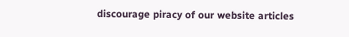discourage piracy of our website articles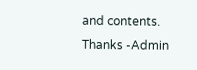and contents. Thanks -Admin